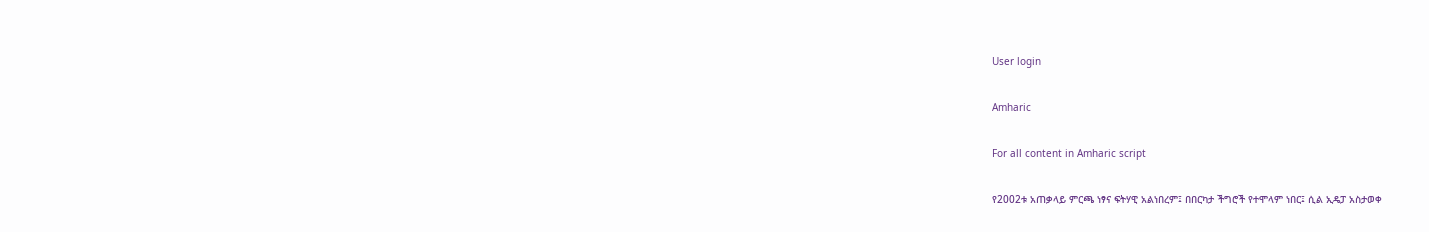User login

Amharic

For all content in Amharic script

የ2002ቱ አጠቃላይ ምርጫ ነፃና ፍትሃዊ አልነበረም፤ በበርካታ ችግሮች የተሞላም ነበር፤ ሲል ኢዴፓ አስታወቀ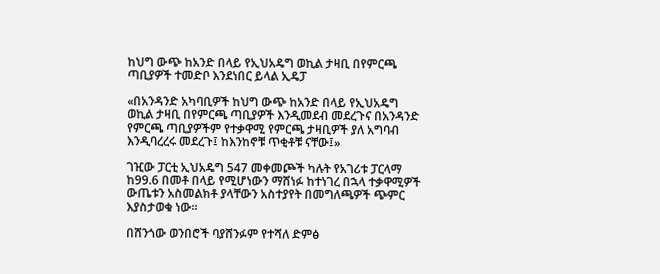ከህግ ውጭ ከአንድ በላይ የኢህአዴግ ወኪል ታዛቢ በየምርጫ ጣቢያዎች ተመድቦ እንደነበር ይላል ኢዴፓ

«በአንዳንድ አካባቢዎች ከህግ ውጭ ከአንድ በላይ የኢህአዴግ ወኪል ታዛቢ በየምርጫ ጣቢያዎች እንዲመደብ መደረጉና በአንዳንድ የምርጫ ጣቢያዎችም የተቃዋሚ የምርጫ ታዛቢዎች ያለ አግባብ እንዲባረረሩ መደረጉ፤ ከእንከኖቹ ጥቂቶቹ ናቸው፤»

ገዢው ፓርቲ ኢህአዴግ 547 መቀመጮች ካሉት የአገሪቱ ፓርላማ ከ99.6 በመቶ በላይ የሚሆነውን ማሸነፉ ከተነገረ በኋላ ተቃዋሚዎች ውጤቱን አስመልክቶ ያላቸውን አስተያየት በመግለጫዎች ጭምር እያስታወቁ ነው።

በሸንጎው ወንበሮች ባያሸንፉም የተሻለ ድምፅ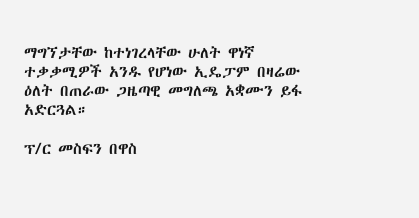ማግኘታቸው ከተነገረላቸው ሁለት ዋነኛ ተቃቃሚዎች አንዱ የሆነው ኢዴፓም በዛሬው ዕለት በጠራው ጋዜጣዊ መግለጫ አቋሙን ይፋ አድርጓል።

ፕ/ር መስፍን በዋስ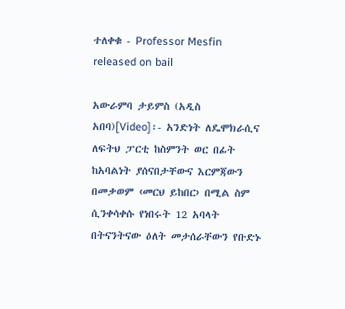ተለቀቁ - Professor Mesfin released on bail

አውራምባ ታይምስ (አዲስ አበባ)[Video]፡- አንድነት ለዴሞክራሲና ለፍትህ ፓርቲ ከስምንት ወር በፊት ከአባልነት ያሰናበታቸውና እርምጃውን በመቃወም ‹መርህ ይከበር› በሚል ስም ሲንቀሳቀሱ የነበሩት 12 አባላት በትናንትናው ዕለት መታሰራቸውን የቡድኑ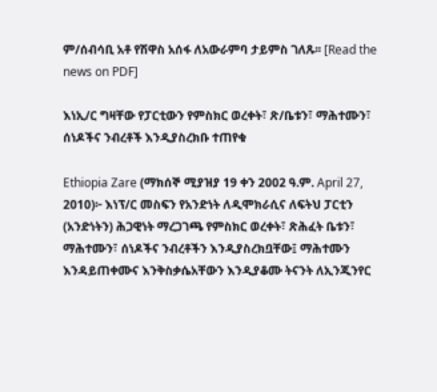ም/ሰብሳቢ አቶ የሽዋስ አሰፋ ለአውራምባ ታይምስ ገለጹ፡፡ [Read the news on PDF]

እነኢ/ር ግዛቸው የፓርቲውን የምስክር ወረቀት፣ ጽ/ቤቱን፣ ማሕተሙን፣ ሰነዶችና ንብረቶች እንዲያስረክቡ ተጠየቁ

Ethiopia Zare (ማክሰኞ ሚያዝያ 19 ቀን 2002 ዓ.ም. April 27, 2010)፦ እነፕ/ር መስፍን የአንድነት ለዲሞክራሲና ለፍትህ ፓርቲን (አንድነትን) ሕጋዊነት ማረጋገጫ የምስክር ወረቀት፣ ጽሕፈት ቤቱን፣ ማሕተሙን፣ ሰነዶችና ንብረቶችን እንዲያስረክቧቸው፤ ማሕተሙን እንዳይጠቀሙና እንቅስቃሴአቸውን እንዲያቆሙ ትናንት ለኢንጂንየር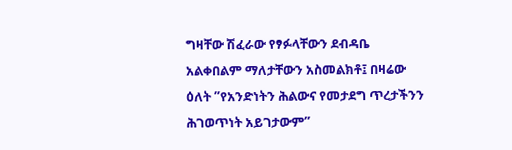ግዛቸው ሽፈራው የፃፉላቸውን ደብዳቤ አልቀበልም ማለታቸውን አስመልክቶ፤ በዛሬው ዕለት ”የአንድነትን ሕልውና የመታደግ ጥረታችንን ሕገወጥነት አይገታውም”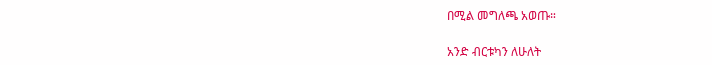በሚል መግለጫ አወጡ።

አንድ ብርቱካን ለሁለት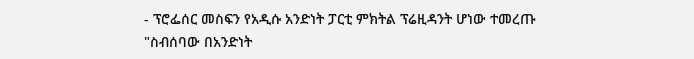- ፕሮፌሰር መስፍን የአዲሱ አንድነት ፓርቲ ምክትል ፕሬዚዳንት ሆነው ተመረጡ
"ስብሰባው በአንድነት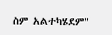ስም አልተካሄደም"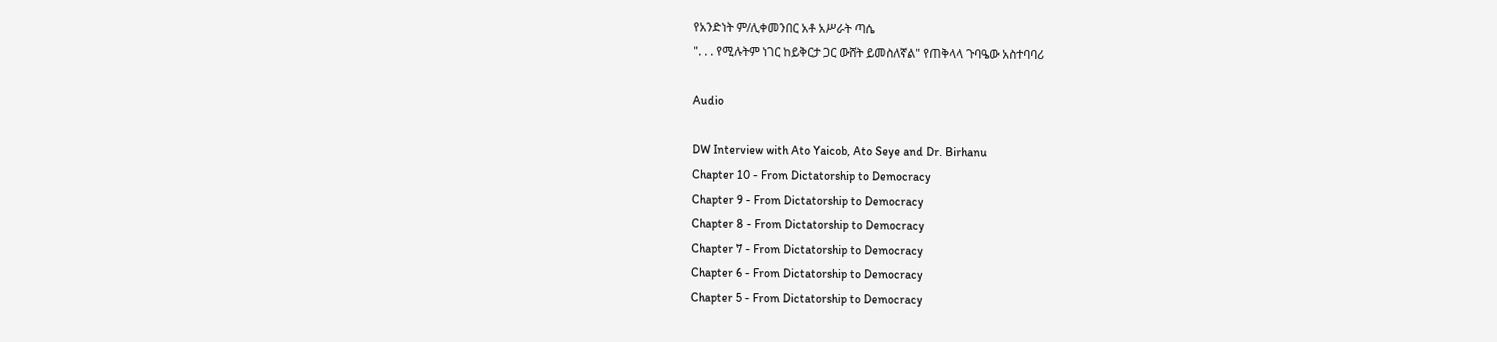የአንድነት ም/ሊቀመንበር አቶ አሥራት ጣሴ
". . . የሚሉትም ነገር ከይቅርታ ጋር ውሸት ይመስለኛል" የጠቅላላ ጉባዔው አስተባባሪ

Audio

DW Interview with Ato Yaicob, Ato Seye and Dr. Birhanu
Chapter 10 - From Dictatorship to Democracy
Chapter 9 - From Dictatorship to Democracy
Chapter 8 - From Dictatorship to Democracy
Chapter 7 - From Dictatorship to Democracy
Chapter 6 - From Dictatorship to Democracy
Chapter 5 - From Dictatorship to Democracy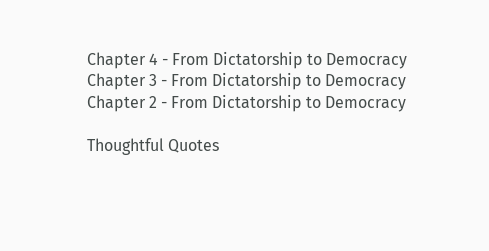Chapter 4 - From Dictatorship to Democracy
Chapter 3 - From Dictatorship to Democracy
Chapter 2 - From Dictatorship to Democracy

Thoughtful Quotes